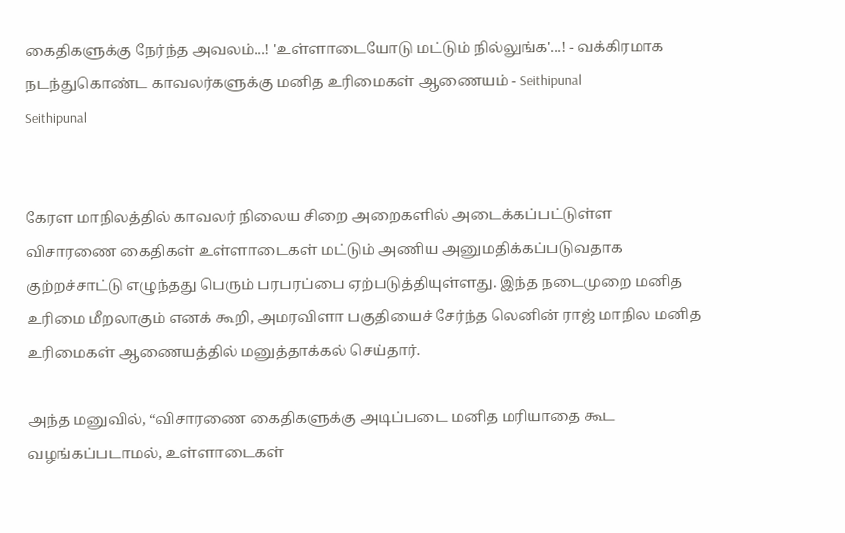கைதிகளுக்கு நேர்ந்த அவலம்...! 'உள்ளாடையோடு மட்டும் நில்லுங்க'...! - வக்கிரமாக நடந்துகொண்ட காவலர்களுக்கு மனித உரிமைகள் ஆணையம் - Seithipunal
Seithipunal


கேரள மாநிலத்தில் காவலர் நிலைய சிறை அறைகளில் அடைக்கப்பட்டுள்ள விசாரணை கைதிகள் உள்ளாடைகள் மட்டும் அணிய அனுமதிக்கப்படுவதாக குற்றச்சாட்டு எழுந்தது பெரும் பரபரப்பை ஏற்படுத்தியுள்ளது. இந்த நடைமுறை மனித உரிமை மீறலாகும் எனக் கூறி, அமரவிளா பகுதியைச் சேர்ந்த லெனின் ராஜ் மாநில மனித உரிமைகள் ஆணையத்தில் மனுத்தாக்கல் செய்தார்.

அந்த மனுவில், “விசாரணை கைதிகளுக்கு அடிப்படை மனித மரியாதை கூட வழங்கப்படாமல், உள்ளாடைகள்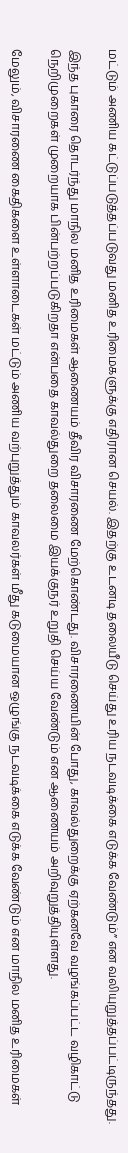மட்டும் அணிய கட்டுப்படுத்தப்படுவது மனித உரிமைகளுக்கு எதிரான செயல். இதற்கு உடனடி தலையீடு செய்து உரிய நடவடிக்கை எடுக்க வேண்டும்” என வலியுறுத்தப்பட்டிருந்தது.

இந்த புகாரை தொடர்ந்து மாநில மனித உரிமைகள் ஆணையம் தீவிர விசாரணை மேற்கொண்டது. விசாரணையின் போது, காவல்துறைக்கு ஏற்கனவே வழங்கப்பட்ட வழிகாட்டு நெறிமுறைகள் முறையாக பின்பற்றப்படுகிறதா என்பதை காவல்துறை தலைமை இயக்குநர் உறுதி செய்ய வேண்டும் என ஆணையம் அறிவுறுத்தியுள்ளது.

மேலும், விசாரணை கைதிகளை உள்ளாடைகள் மட்டும் அணிய வற்புறுத்தும் காவலர்கள் மீது கடுமையான ஒழுங்கு நடவடிக்கை எடுக்க வேண்டும் என மாநில மனித உரிமைகள்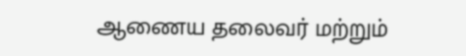ஆணைய தலைவர் மற்றும்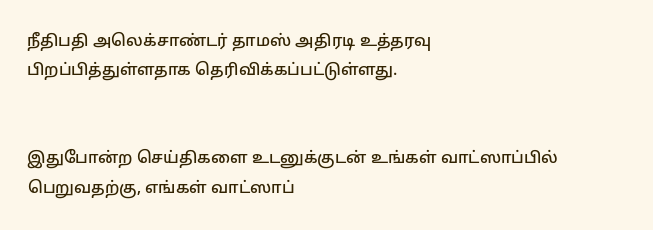நீதிபதி அலெக்சாண்டர் தாமஸ் அதிரடி உத்தரவு பிறப்பித்துள்ளதாக தெரிவிக்கப்பட்டுள்ளது.


இதுபோன்ற செய்திகளை உடனுக்குடன் உங்கள் வாட்ஸாப்பில் பெறுவதற்கு, எங்கள் வாட்ஸாப்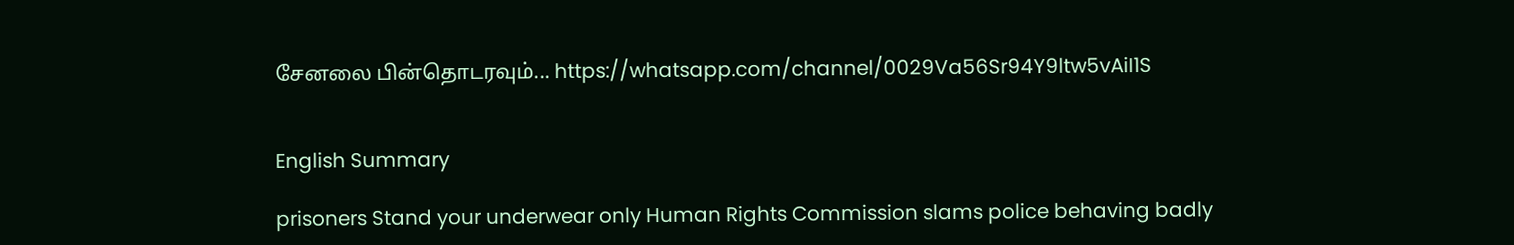சேனலை பின்தொடரவும்... https://whatsapp.com/channel/0029Va56Sr94Y9ltw5vAiI1S


English Summary

prisoners Stand your underwear only Human Rights Commission slams police behaving badly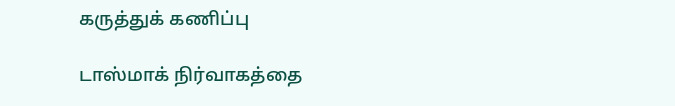கருத்துக் கணிப்பு

டாஸ்மாக் நிர்வாகத்தை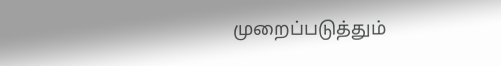முறைப்படுத்தும்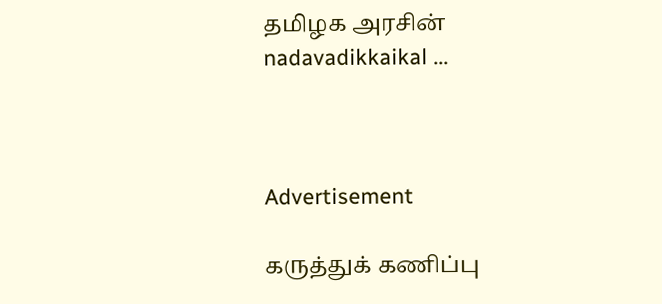தமிழக அரசின் nadavadikkaikal ...



Advertisement

கருத்துக் கணிப்பு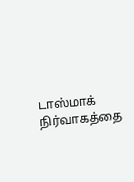டாஸ்மாக் நிர்வாகத்தை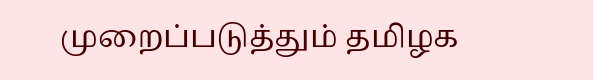முறைப்படுத்தும் தமிழக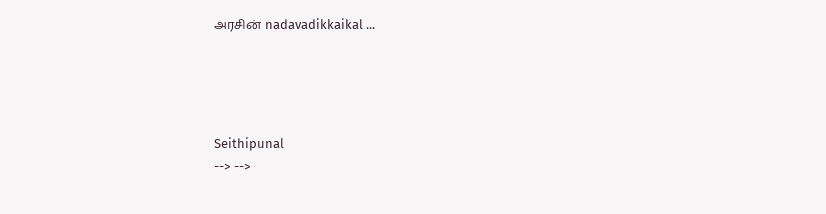அரசின் nadavadikkaikal ...




Seithipunal
--> -->